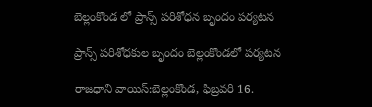బెల్లంకొండ లో ప్రాన్స్ పరిశోధన బృందం పర్యటన

ప్రాన్స్ పరిశోధకుల బృందం బెల్లంకొండలో పర్యటన

రాజధాని వాయిస్:బెల్లంకొండ, ఫిబ్రవరి 16.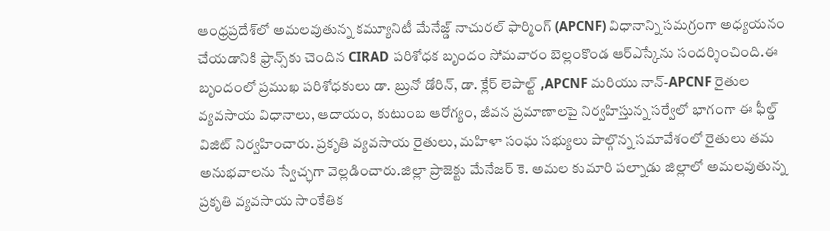ఆంధ్రప్రదేశ్‌లో అమలవుతున్న కమ్యూనిటీ మేనేజ్డ్ నాచురల్ ఫార్మింగ్ (APCNF) విధానాన్ని సమగ్రంగా అధ్యయనం చేయడానికి ఫ్రాన్స్‌కు చెందిన CIRAD పరిశోధక బృందం సోమవారం బెల్లంకొండ ఆర్ఎస్కేను సందర్శించింది.ఈ బృందంలో ప్రముఖ పరిశోధకులు డా. బ్రునో డోరిన్, డా. క్లేర్ లెపాల్ట్ ,APCNF మరియు నాన్-APCNF రైతుల వ్యవసాయ విధానాలు, ఆదాయం, కుటుంబ ఆరోగ్యం, జీవన ప్రమాణాలపై నిర్వహిస్తున్న సర్వేలో భాగంగా ఈ ఫీల్డ్ విజిట్ నిర్వహించారు. ప్రకృతి వ్యవసాయ రైతులు, మహిళా సంఘ సభ్యులు పాల్గొన్న సమావేశంలో రైతులు తమ అనుభవాలను స్వేచ్ఛగా వెల్లడించారు.జిల్లా ప్రాజెక్టు మేనేజర్ కె. అమల కుమారి పల్నాడు జిల్లాలో అమలవుతున్న ప్రకృతి వ్యవసాయ సాంకేతిక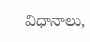విధానాలు,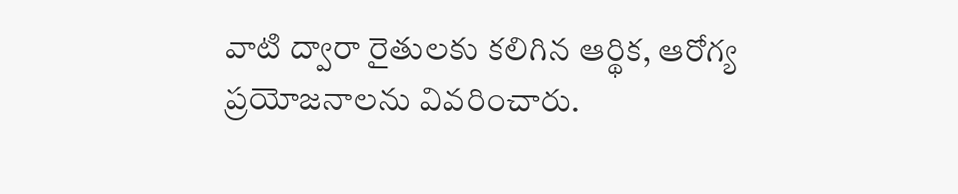వాటి ద్వారా రైతులకు కలిగిన ఆర్థిక, ఆరోగ్య ప్రయోజనాలను వివరించారు.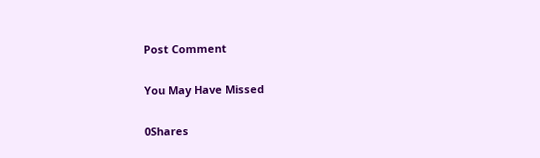Post Comment

You May Have Missed

0Shares